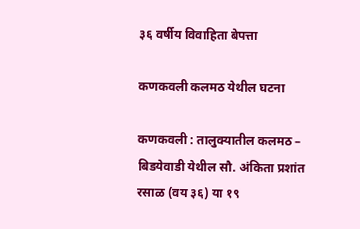३६ वर्षीय विवाहिता बेपत्ता

कणकवली कलमठ येथील घटना

कणकवली : तालुक्यातील कलमठ – बिडयेवाडी येथील सौ. अंकिता प्रशांत रसाळ (वय ३६) या १९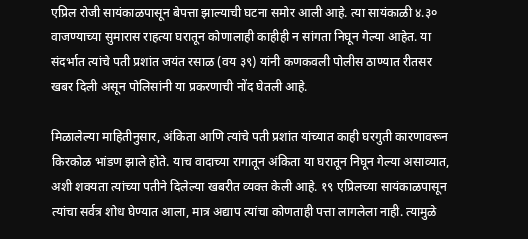एप्रिल रोजी सायंकाळपासून बेपत्ता झाल्याची घटना समोर आली आहे. त्या सायंकाळी ४.३० वाजण्याच्या सुमारास राहत्या घरातून कोणालाही काहीही न सांगता निघून गेल्या आहेत. या संदर्भात त्यांचे पती प्रशांत जयंत रसाळ (वय ३९) यांनी कणकवली पोलीस ठाण्यात रीतसर खबर दिली असून पोलिसांनी या प्रकरणाची नोंद घेतली आहे.

मिळालेल्या माहितीनुसार, अंकिता आणि त्यांचे पती प्रशांत यांच्यात काही घरगुती कारणावरून किरकोळ भांडण झाले होते. याच वादाच्या रागातून अंकिता या घरातून निघून गेल्या असाव्यात, अशी शक्यता त्यांच्या पतीने दिलेल्या खबरीत व्यक्त केली आहे. १९ एप्रिलच्या सायंकाळपासून त्यांचा सर्वत्र शोध घेण्यात आला, मात्र अद्याप त्यांचा कोणताही पत्ता लागलेला नाही. त्यामुळे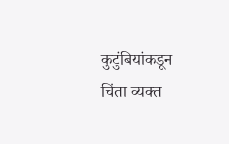कुटुंबियांकडून चिंता व्यक्त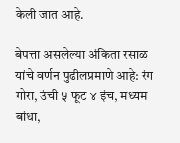केली जात आहे.

बेपत्ता असलेल्या अंकिता रसाळ यांचे वर्णन पुढीलप्रमाणे आहे: रंग गोरा, उंची ५ फूट ४ इंच, मध्यम बांधा,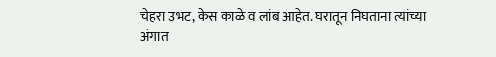चेहरा उभट, केस काळे व लांब आहेत. घरातून निघताना त्यांच्या अंगात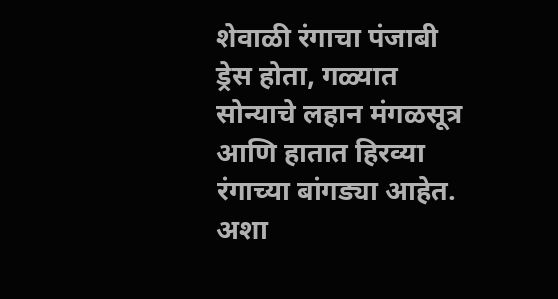शेवाळी रंगाचा पंजाबी ड्रेस होता, गळ्यात सोन्याचे लहान मंगळसूत्र आणि हातात हिरव्या रंगाच्या बांगड्या आहेत. अशा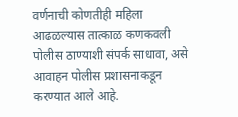वर्णनाची कोणतीही महिला आढळल्यास तात्काळ कणकवली पोलीस ठाण्याशी संपर्क साधावा, असे आवाहन पोलीस प्रशासनाकडून करण्यात आले आहे.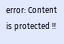error: Content is protected !!